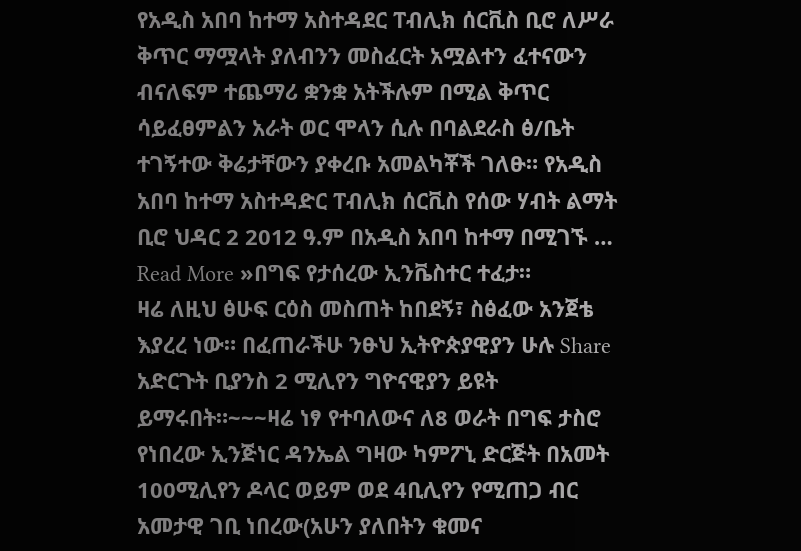የአዲስ አበባ ከተማ አስተዳደር ፐብሊክ ሰርቪስ ቢሮ ለሥራ ቅጥር ማሟላት ያለብንን መስፈርት አሟልተን ፈተናውን ብናለፍም ተጨማሪ ቋንቋ አትችሉም በሚል ቅጥር ሳይፈፀምልን አራት ወር ሞላን ሲሉ በባልደራስ ፅ/ቤት ተገኝተው ቅሬታቸውን ያቀረቡ አመልካቾች ገለፁ። የአዲስ አበባ ከተማ አስተዳድር ፐብሊክ ሰርቪስ የሰው ሃብት ልማት ቢሮ ህዳር 2 2012 ዓ.ም በአዲስ አበባ ከተማ በሚገኙ …
Read More »በግፍ የታሰረው ኢንቬስተር ተፈታ።
ዛሬ ለዚህ ፅሁፍ ርዕስ መስጠት ከበደኝ፣ ስፅፈው አንጀቴ እያረረ ነው። በፈጠራችሁ ንፁህ ኢትዮጵያዊያን ሁሉ Share አድርጉት ቢያንስ 2 ሚሊየን ግዮናዊያን ይዩት ይማሩበት።~~~ዛሬ ነፃ የተባለውና ለ8 ወራት በግፍ ታስሮ የነበረው ኢንጅነር ዳንኤል ግዛው ካምፖኒ ድርጅት በአመት 100ሚሊየን ዶላር ወይም ወደ 4ቢሊየን የሚጠጋ ብር አመታዊ ገቢ ነበረው(አሁን ያለበትን ቁመና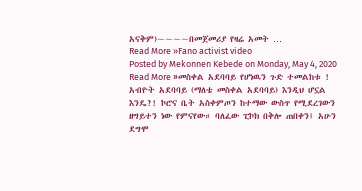አናቅም)~~~~በመጀመሪያ የዛሬ አመት …
Read More »Fano activist video
Posted by Mekonnen Kebede on Monday, May 4, 2020
Read More »መስቀል አደባባይ የሆነዉን ጉድ ተመልከቱ !
አብዮት አደባባይ (ማለቴ መስቀል አደባባይ) እንዲህ ሆኗል እንዴ?! ኮሮና ቤት አስቀምጦን ከተማው ውስጥ የሚደረገውን ዘግይተን ነው የምናየው። ባለፈው ፒኮክ በቅሎ ጠበቀን፤ አሁን ደግሞ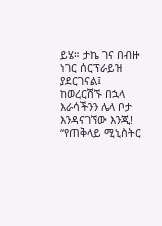ይሄ። ታኬ ገና በብዙ ነገር ሰርፕራይዝ ያደርገናል፤ ከወረርሽኙ በኋላ እራሳችንን ሌላ ቦታ እንዳናገኘው እንጂ! “የጠቅላይ ሚኒስትር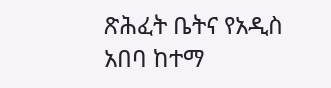ጽሕፈት ቤትና የአዲስ አበባ ከተማ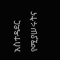አስተዳደር የሚያሠሩትና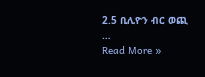2.5 ቢሊዮን ብር ወጪ …
Read More »